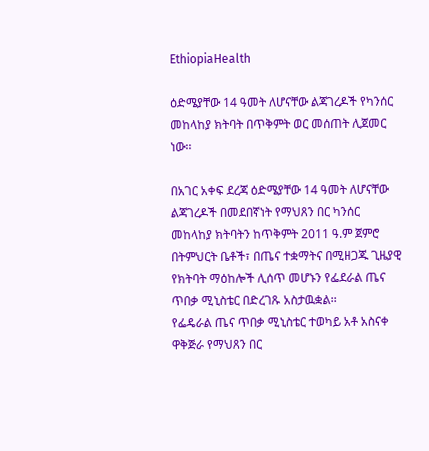EthiopiaHealth

ዕድሜያቸው 14 ዓመት ለሆናቸው ልጃገረዶች የካንሰር መከላከያ ክትባት በጥቅምት ወር መሰጠት ሊጀመር ነው፡፡

በአገር አቀፍ ደረጃ ዕድሜያቸው 14 ዓመት ለሆናቸው ልጃገረዶች በመደበኛነት የማህጸን በር ካንሰር መከላከያ ክትባትን ከጥቅምት 2011 ዓ.ም ጀምሮ በትምህርት ቤቶች፣ በጤና ተቋማትና በሚዘጋጁ ጊዜያዊ የክትባት ማዕከሎች ሊሰጥ መሆኑን የፌደራል ጤና ጥበቃ ሚኒስቴር በድረገጹ አስታዉቋል፡፡
የፌዴራል ጤና ጥበቃ ሚኒስቴር ተወካይ አቶ አስናቀ ዋቅጅራ የማህጸን በር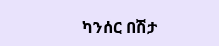ካንሰር በሽታ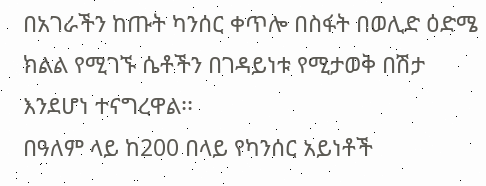በአገራችን ከጡት ካንሰር ቀጥሎ በስፋት በወሊድ ዕድሜ ክልል የሚገኙ ሴቶችን በገዳይነቱ የሚታወቅ በሽታ እንደሆነ ተናግረዋል፡፡
በዓለም ላይ ከ200 በላይ የካንሰር አይነቶች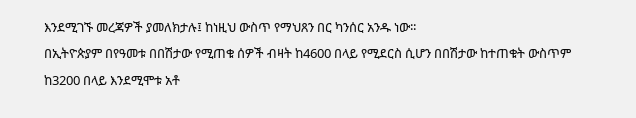እንደሚገኙ መረጃዎች ያመለክታሉ፤ ከነዚህ ውስጥ የማህጸን በር ካንሰር አንዱ ነው፡፡
በኢትዮጵያም በየዓመቱ በበሽታው የሚጠቁ ሰዎች ብዛት ከ4600 በላይ የሚደርስ ሲሆን በበሽታው ከተጠቁት ውስጥም ከ3200 በላይ እንደሚሞቱ አቶ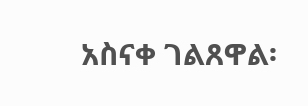አስናቀ ገልጸዋል፡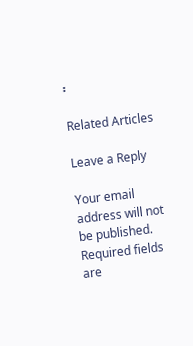፡

Related Articles

Leave a Reply

Your email address will not be published. Required fields are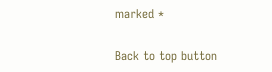marked *

Back to top button